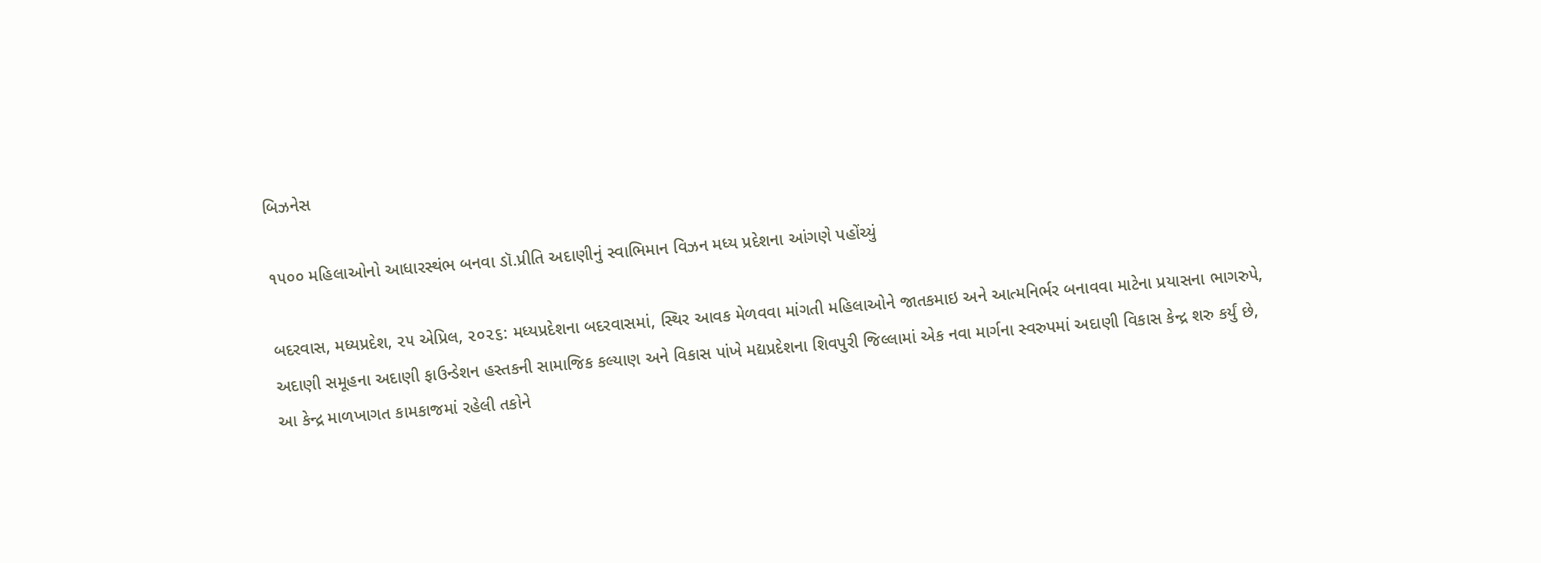બિઝનેસ

૧૫૦૦ મહિલાઓનો આધારસ્થંભ બનવા ડૉ.પ્રીતિ અદાણીનું સ્વાભિમાન વિઝન મધ્ય પ્રદેશના આંગણે પહોંચ્યું

બદરવાસ, મધ્યપ્રદેશ, ૨૫ એપ્રિલ, ૨૦૨૬: મધ્યપ્રદેશના બદરવાસમાં, સ્થિર આવક મેળવવા માંગતી મહિલાઓને જાતકમાઇ અને આત્મનિર્ભર બનાવવા માટેના પ્રયાસના ભાગરુપે, અદાણી સમૂહના અદાણી ફાઉન્ડેશન હસ્તકની સામાજિક કલ્યાણ અને વિકાસ પાંખે મદ્યપ્રદેશના શિવપુરી જિલ્લામાં એક નવા માર્ગના સ્વરુપમાં અદાણી વિકાસ કેન્દ્ર શરુ કર્યું છે, આ કેન્દ્ર માળખાગત કામકાજમાં રહેલી તકોને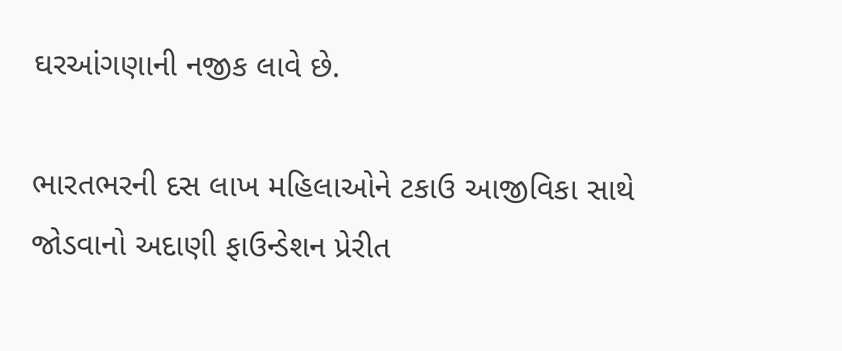ઘરઆંગણાની નજીક લાવે છે.

ભારતભરની દસ લાખ મહિલાઓને ટકાઉ આજીવિકા સાથે જોડવાનો અદાણી ફાઉન્ડેશન પ્રેરીત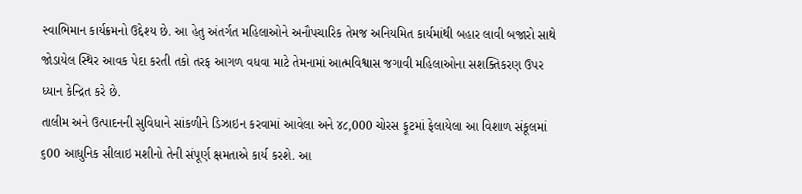સ્વાભિમાન કાર્યક્રમનો ઉદ્દેશ્ય છે. આ હેતુ અંતર્ગત મહિલાઓને અનૌપચારિક તેમજ અનિયમિત કાર્યમાંથી બહાર લાવી બજારો સાથે જોડાયેલ સ્થિર આવક પેદા કરતી તકો તરફ આગળ વધવા માટે તેમનામાં આત્મવિશ્વાસ જગાવી મહિલાઓના સશક્તિકરણ ઉપર ધ્યાન કેન્દ્રિત કરે છે.
તાલીમ અને ઉત્પાદનની સુવિધાને સાંકળીને ડિઝાઇન કરવામાં આવેલા અને ૪૮,000 ચોરસ ફૂટમાં ફેલાયેલા આ વિશાળ સંકૂલમાં ૬00 આધુનિક સીલાઇ મશીનો તેની સંપૂર્ણ ક્ષમતાએ કાર્ય કરશે. આ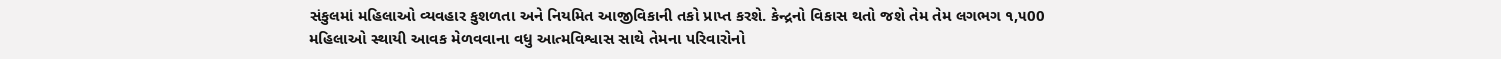સંકુલમાં મહિલાઓ વ્યવહાર કુશળતા અને નિયમિત આજીવિકાની તકો પ્રાપ્ત કરશે. કેન્દ્રનો વિકાસ થતો જશે તેમ તેમ લગભગ ૧,૫00 મહિલાઓ સ્થાયી આવક મેળવવાના વધુ આત્મવિશ્વાસ સાથે તેમના પરિવારોનો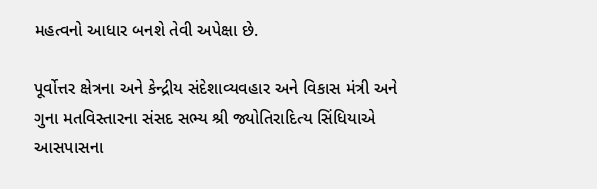મહત્વનો આધાર બનશે તેવી અપેક્ષા છે.

પૂર્વોત્તર ક્ષેત્રના અને કેન્દ્રીય સંદેશાવ્યવહાર અને વિકાસ મંત્રી અને ગુના મતવિસ્તારના સંસદ સભ્ય શ્રી જ્યોતિરાદિત્ય સિંધિયાએ આસપાસના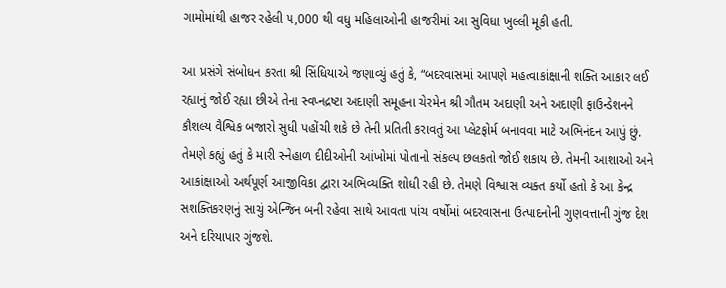ગામોમાંથી હાજર રહેલી ૫,000 થી વધુ મહિલાઓની હાજરીમાં આ સુવિધા ખુલ્લી મૂકી હતી.

આ પ્રસંગે સંબોધન કરતા શ્રી સિંધિયાએ જણાવ્યું હતું કે, “બદરવાસમાં આપણે મહત્વાકાંક્ષાની શક્તિ આકાર લઈ રહ્યાનું જોઈ રહ્યા છીએ તેના સ્વપ્નદ્રષ્ટા અદાણી સમૂહના ચેરમેન શ્રી ગૌતમ અદાણી અને અદાણી ફાઉન્ડેશનને કૌશલ્ય વૈશ્વિક બજારો સુધી પહોંચી શકે છે તેની પ્રતિતી કરાવતું આ પ્લેટફોર્મ બનાવવા માટે અભિનંદન આપું છું. તેમણે કહ્યું હતું કે મારી સ્નેહાળ દીદીઓની આંખોમાં પોતાનો સંકલ્પ છલકતો જોઈ શકાય છે. તેમની આશાઓ અને આકાંક્ષાઓ અર્થપૂર્ણ આજીવિકા દ્વારા અભિવ્યક્તિ શોધી રહી છે. તેમણે વિશ્વાસ વ્યક્ત કર્યો હતો કે આ કેન્દ્ર સશક્તિકરણનું સાચું એન્જિન બની રહેવા સાથે આવતા પાંચ વર્ષોમાં બદરવાસના ઉત્પાદનોની ગુણવત્તાની ગુંજ દેશ અને દરિયાપાર ગુંજશે.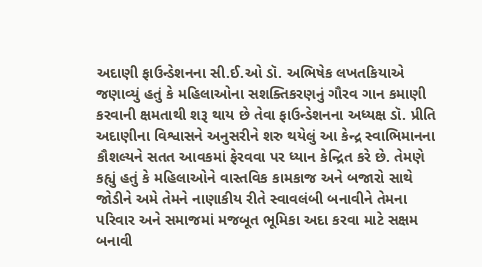અદાણી ફાઉન્ડેશનના સી.ઈ.ઓ ડૉ. અભિષેક લખતકિયાએ જણાવ્યું હતું કે મહિલાઓના સશક્તિકરણનું ગૌરવ ગાન કમાણી કરવાની ક્ષમતાથી શરૂ થાય છે તેવા ફાઉન્ડેશનના અધ્યક્ષ ડૉ. પ્રીતિ અદાણીના વિશ્વાસને અનુસરીને શરુ થયેલું આ કેન્દ્ર સ્વાભિમાનના કૌશલ્યને સતત આવકમાં ફેરવવા પર ધ્યાન કેન્દ્રિત કરે છે. તેમણે કહ્યું હતું કે મહિલાઓને વાસ્તવિક કામકાજ અને બજારો સાથે જોડીને અમે તેમને નાણાકીય રીતે સ્વાવલંબી બનાવીને તેમના પરિવાર અને સમાજમાં મજબૂત ભૂમિકા અદા કરવા માટે સક્ષમ બનાવી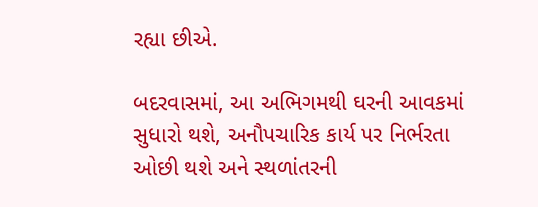રહ્યા છીએ.

બદરવાસમાં, આ અભિગમથી ઘરની આવકમાં સુધારો થશે, અનૌપચારિક કાર્ય પર નિર્ભરતા ઓછી થશે અને સ્થળાંતરની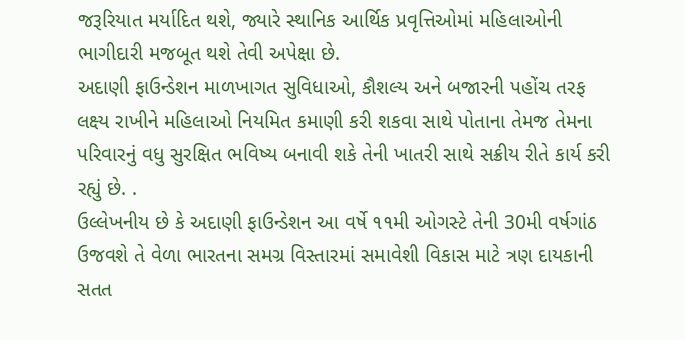જરૂરિયાત મર્યાદિત થશે, જ્યારે સ્થાનિક આર્થિક પ્રવૃત્તિઓમાં મહિલાઓની ભાગીદારી મજબૂત થશે તેવી અપેક્ષા છે.
અદાણી ફાઉન્ડેશન માળખાગત સુવિધાઓ, કૌશલ્ય અને બજારની પહોંચ તરફ લક્ષ્ય રાખીને મહિલાઓ નિયમિત કમાણી કરી શકવા સાથે પોતાના તેમજ તેમના પરિવારનું વધુ સુરક્ષિત ભવિષ્ય બનાવી શકે તેની ખાતરી સાથે સક્રીય રીતે કાર્ય કરી રહ્યું છે. .
ઉલ્લેખનીય છે કે અદાણી ફાઉન્ડેશન આ વર્ષે ૧૧મી ઓગસ્ટે તેની 30મી વર્ષગાંઠ ઉજવશે તે વેળા ભારતના સમગ્ર વિસ્તારમાં સમાવેશી વિકાસ માટે ત્રણ દાયકાની સતત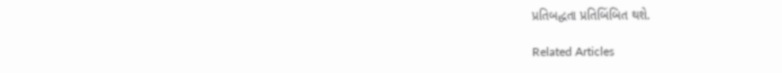પ્રતિબદ્ધતા પ્રતિબિંબિત થશે.

Related Articles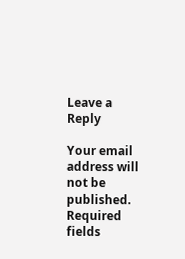Leave a Reply

Your email address will not be published. Required fields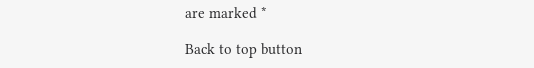are marked *

Back to top button